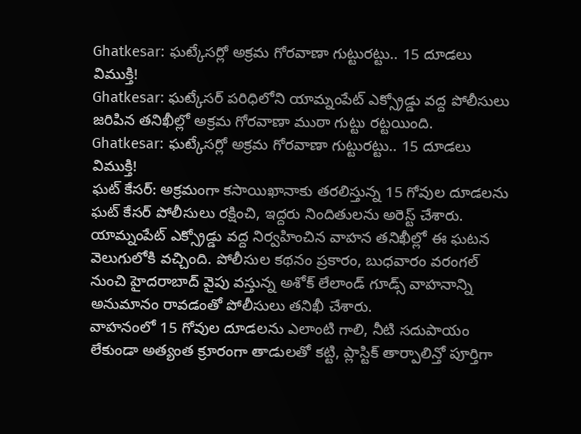Ghatkesar: ఘట్కేసర్లో అక్రమ గోరవాణా గుట్టురట్టు.. 15 దూడలు విముక్తి!
Ghatkesar: ఘట్కేసర్ పరిధిలోని యామ్నంపేట్ ఎక్స్రోడ్డు వద్ద పోలీసులు జరిపిన తనిఖీల్లో అక్రమ గోరవాణా ముఠా గుట్టు రట్టయింది.
Ghatkesar: ఘట్కేసర్లో అక్రమ గోరవాణా గుట్టురట్టు.. 15 దూడలు విముక్తి!
ఘట్ కేసర్: అక్రమంగా కసాయిఖానాకు తరలిస్తున్న 15 గోవుల దూడలను ఘట్ కేసర్ పోలీసులు రక్షించి, ఇద్దరు నిందితులను అరెస్ట్ చేశారు. యామ్నంపేట్ ఎక్స్రోడ్డు వద్ద నిర్వహించిన వాహన తనిఖీల్లో ఈ ఘటన వెలుగులోకి వచ్చింది. పోలీసుల కథనం ప్రకారం, బుధవారం వరంగల్ నుంచి హైదరాబాద్ వైపు వస్తున్న అశోక్ లేలాండ్ గూడ్స్ వాహనాన్ని అనుమానం రావడంతో పోలీసులు తనిఖీ చేశారు.
వాహనంలో 15 గోవుల దూడలను ఎలాంటి గాలి, నీటి సదుపాయం లేకుండా అత్యంత క్రూరంగా తాడులతో కట్టి, ప్లాస్టిక్ తార్పాలిన్తో పూర్తిగా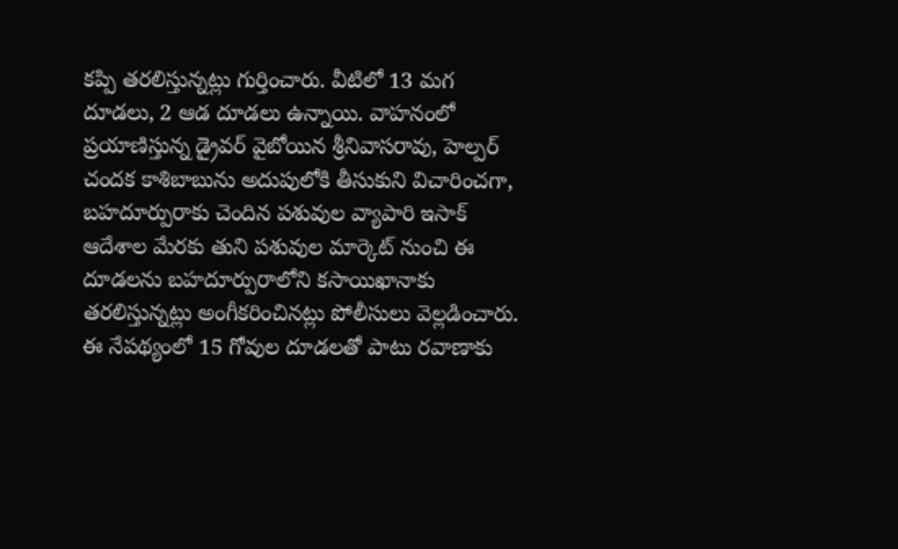కప్పి తరలిస్తున్నట్లు గుర్తించారు. వీటిలో 13 మగ దూడలు, 2 ఆడ దూడలు ఉన్నాయి. వాహనంలో ప్రయాణిస్తున్న డ్రైవర్ వైబోయిన శ్రీనివాసరావు, హెల్పర్ చందక కాశిబాబును అదుపులోకి తీసుకుని విచారించగా, బహదూర్పురాకు చెందిన పశువుల వ్యాపారి ఇసాక్ ఆదేశాల మేరకు తుని పశువుల మార్కెట్ నుంచి ఈ దూడలను బహదూర్పురాలోని కసాయిఖానాకు తరలిస్తున్నట్లు అంగీకరించినట్లు పోలీసులు వెల్లడించారు.
ఈ నేపథ్యంలో 15 గోవుల దూడలతో పాటు రవాణాకు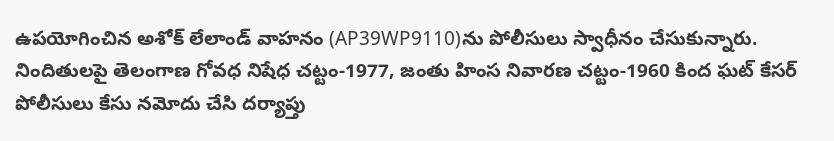ఉపయోగించిన అశోక్ లేలాండ్ వాహనం (AP39WP9110)ను పోలీసులు స్వాధీనం చేసుకున్నారు. నిందితులపై తెలంగాణ గోవధ నిషేధ చట్టం-1977, జంతు హింస నివారణ చట్టం-1960 కింద ఘట్ కేసర్ పోలీసులు కేసు నమోదు చేసి దర్యాప్తు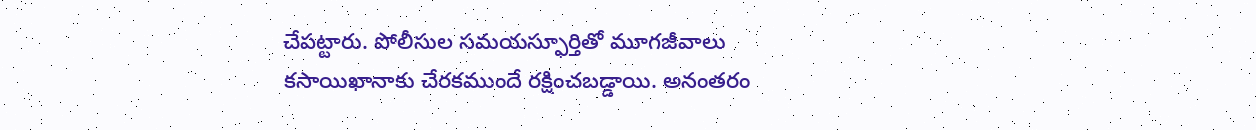చేపట్టారు. పోలీసుల సమయస్ఫూర్తితో మూగజీవాలు కసాయిఖానాకు చేరకముందే రక్షించబడ్డాయి. అనంతరం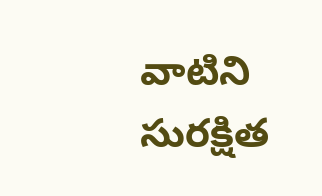వాటిని సురక్షిత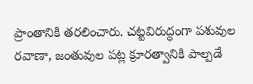ప్రాంతానికి తరలించారు. చట్టవిరుద్ధంగా పశువుల రవాణా, జంతువుల పట్ల క్రూరత్వానికి పాల్పడే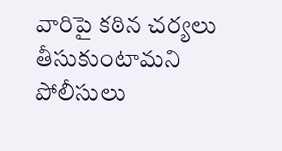వారిపై కఠిన చర్యలు తీసుకుంటామని పోలీసులు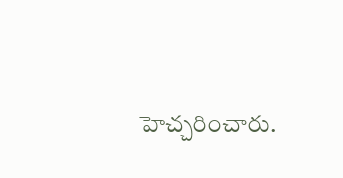హెచ్చరించారు.